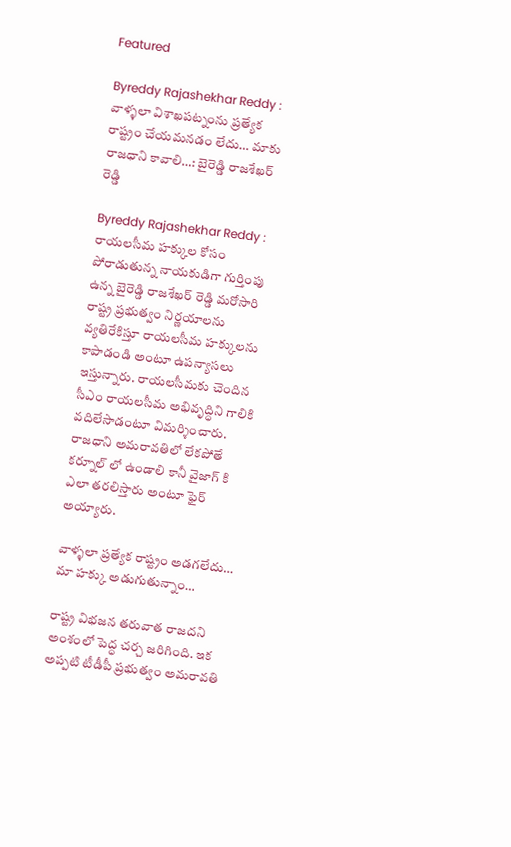Featured

Byreddy Rajashekhar Reddy : వాళ్ళలా విశాఖపట్నంను ప్రత్యేక రాష్ట్రం చేయమనడం లేదు… మాకు రాజధాని కావాలి…: బైరెడ్డి రాజశేఖర్ రెడ్డి

Byreddy Rajashekhar Reddy : రాయలసీమ హక్కుల కోసం పోరాడుతున్న నాయకుడిగా గుర్తింపు ఉన్న బైరెడ్డి రాజశేఖర్ రెడ్డి మరోసారి రాష్ట్ర ప్రభుత్వం నిర్ణయాలను వ్యతిరేకిస్తూ రాయలసీమ హక్కులను కాపాడండి అంటూ ఉపన్యాసలు ఇస్తున్నారు. రాయలసీమకు చెందిన సీఎం రాయలసీమ అభివృద్ధిని గాలికి వదిలేసాడంటూ విమర్శించారు. రాజధాని అమరావతిలో లేకపోతే కర్నూల్ లో ఉండాలి కానీ వైజాగ్ కి ఎలా తరలిస్తారు అంటూ ఫైర్ అయ్యారు.

వాళ్ళలా ప్రత్యేక రాష్ట్రం అడగలేదు… మా హక్కు అడుగుతున్నాం…

రాష్ట్ర విభజన తరువాత రాజదని అంశంలో పెద్ధ చర్చ జరిగింది. ఇక అప్పటి టీడీపీ ప్రభుత్వం అమరావతి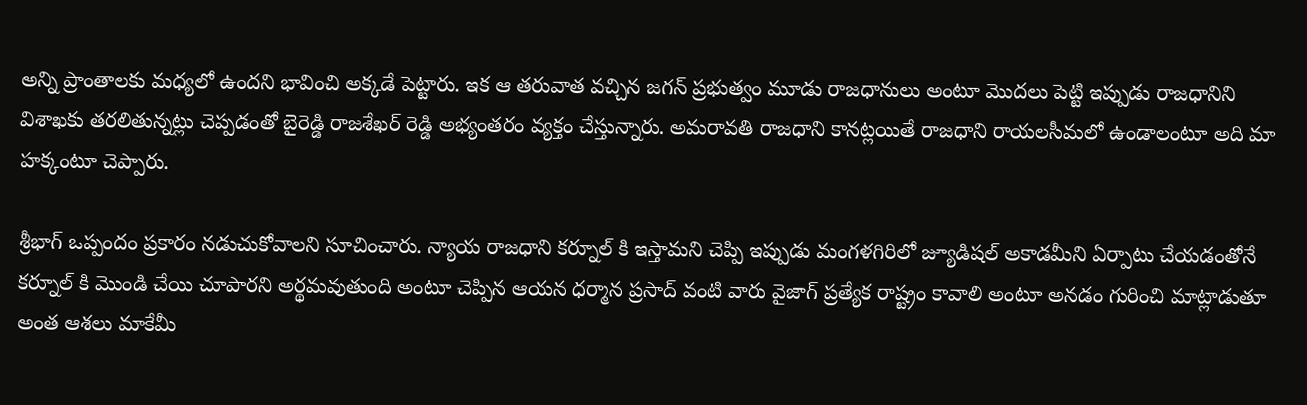అన్ని ప్రాంతాలకు మధ్యలో ఉందని భావించి అక్కడే పెట్టారు. ఇక ఆ తరువాత వచ్చిన జగన్ ప్రభుత్వం మూడు రాజధానులు అంటూ మొదలు పెట్టి ఇప్పుడు రాజధానిని విశాఖకు తరలితున్నట్లు చెప్పడంతో బైరెడ్డి రాజశేఖర్ రెడ్డి అభ్యంతరం వ్యక్తం చేస్తున్నారు. అమరావతి రాజధాని కానట్లయితే రాజధాని రాయలసీమలో ఉండాలంటూ అది మా హక్కంటూ చెప్పారు.

శ్రీభాగ్ ఒప్పందం ప్రకారం నడుచుకోవాలని సూచించారు. న్యాయ రాజధాని కర్నూల్ కి ఇస్తామని చెప్పి ఇప్పుడు మంగళగిరిలో జ్యూడిషల్ అకాడమీని ఏర్పాటు చేయడంతోనే కర్నూల్ కి మొండి చేయి చూపారని అర్థమవుతుంది అంటూ చెప్పిన ఆయన ధర్మాన ప్రసాద్ వంటి వారు వైజాగ్ ప్రత్యేక రాష్ట్రం కావాలి అంటూ అనడం గురించి మాట్లాడుతూ అంత ఆశలు మాకేమీ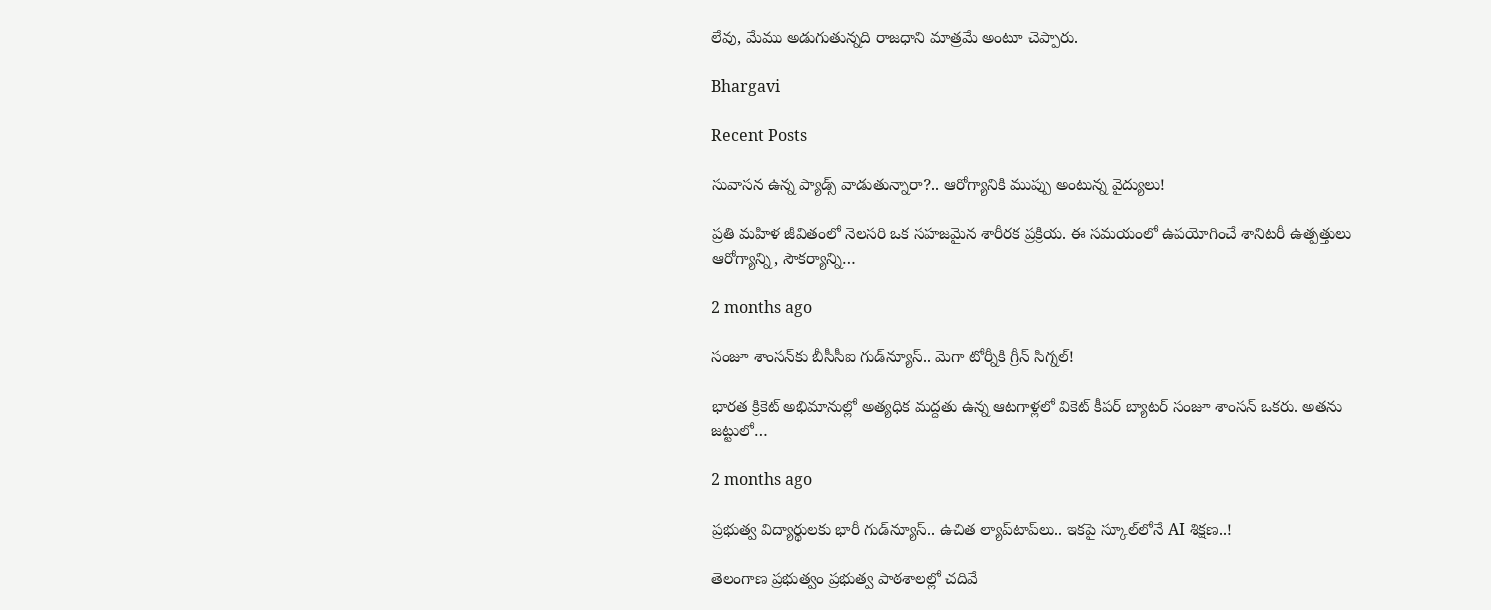లేవు, మేము అడుగుతున్నది రాజధాని మాత్రమే అంటూ చెప్పారు.

Bhargavi

Recent Posts

సువాసన ఉన్న ప్యాడ్స్ వాడుతున్నారా?.. ఆరోగ్యానికి ముప్పు అంటున్న వైద్యులు!

ప్రతి మహిళ జీవితంలో నెలసరి ఒక సహజమైన శారీరక ప్రక్రియ. ఈ సమయంలో ఉపయోగించే శానిటరీ ఉత్పత్తులు ఆరోగ్యాన్ని, సౌకర్యాన్ని…

2 months ago

సంజూ శాంసన్‌కు బీసీసీఐ గుడ్‌న్యూస్.. మెగా టోర్నీకి గ్రీన్ సిగ్నల్!

భారత క్రికెట్ అభిమానుల్లో అత్యధిక మద్దతు ఉన్న ఆటగాళ్లలో వికెట్ కీపర్ బ్యాటర్ సంజూ శాంసన్ ఒకరు. అతను జట్టులో…

2 months ago

ప్రభుత్వ విద్యార్థులకు భారీ గుడ్‌న్యూస్.. ఉచిత ల్యాప్‌టాప్‌లు.. ఇకపై స్కూల్‌లోనే AI శిక్షణ..!

తెలంగాణ ప్రభుత్వం ప్రభుత్వ పాఠశాలల్లో చదివే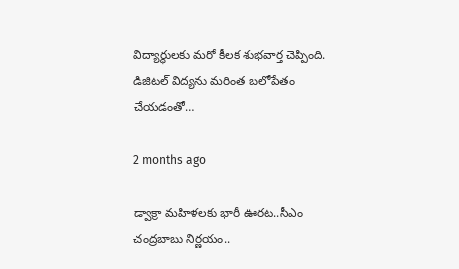విద్యార్థులకు మరో కీలక శుభవార్త చెప్పింది. డిజిటల్ విద్యను మరింత బలోపేతం చేయడంతో…

2 months ago

డ్వాక్రా మహిళలకు భారీ ఊరట..సీఎం చంద్రబాబు నిర్ణయం..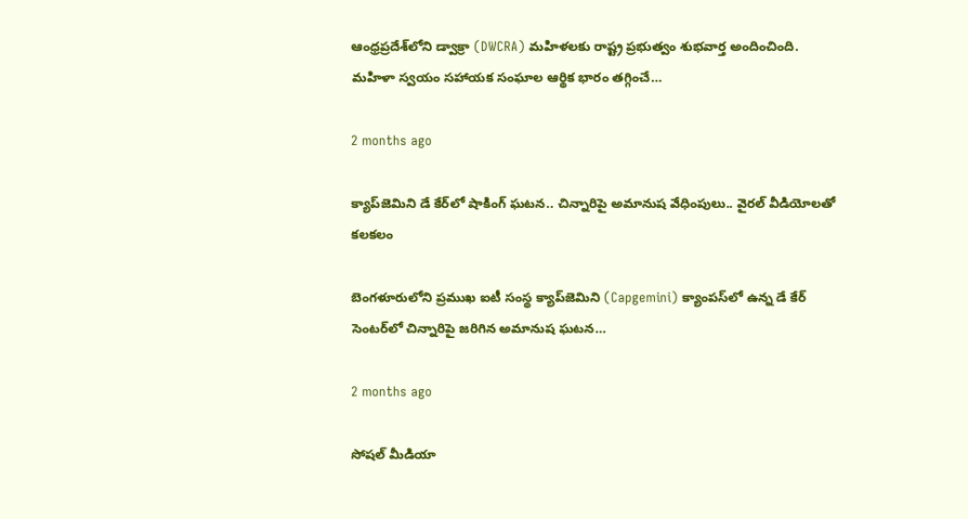ఆంధ్రప్రదేశ్‌లోని డ్వాక్రా (DWCRA) మహిళలకు రాష్ట్ర ప్రభుత్వం శుభవార్త అందించింది. మహిళా స్వయం సహాయక సంఘాల ఆర్థిక భారం తగ్గించే…

2 months ago

క్యాప్‌జెమిని డే కేర్‌లో షాకింగ్ ఘటన.. చిన్నారిపై అమానుష వేధింపులు.. వైరల్ వీడియోలతో కలకలం

బెంగళూరులోని ప్రముఖ ఐటీ సంస్థ క్యాప్‌జెమిని (Capgemini) క్యాంపస్‌లో ఉన్న డే కేర్ సెంటర్‌లో చిన్నారిపై జరిగిన అమానుష ఘటన…

2 months ago

సోషల్ మీడియా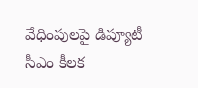వేధింపులపై డిప్యూటీ సీఎం కీలక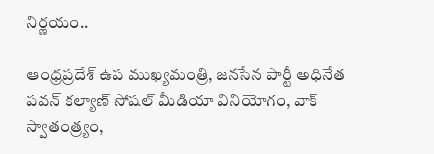నిర్ణయం..

ఆంధ్రప్రదేశ్ ఉప ముఖ్యమంత్రి, జనసేన పార్టీ అధినేత పవన్ కల్యాణ్ సోషల్ మీడియా వినియోగం, వాక్ స్వాతంత్ర్యం,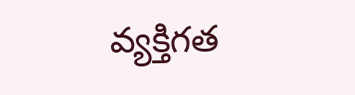వ్యక్తిగత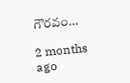గౌరవం…

2 months ago